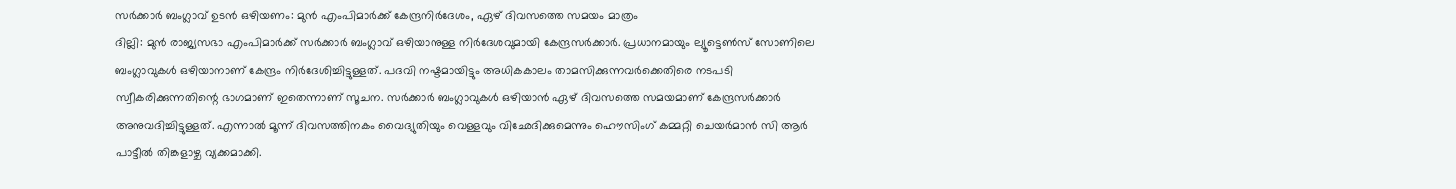സർക്കാർ ബംഗ്ലാവ് ഉടൻ ഒഴിയണം: മുൻ എംപിമാർക്ക് കേന്ദ്രനിർദേശം, ഏഴ് ദിവസത്തെ സമയം മാത്രം
ദില്ലി: മുൻ രാജ്യസഭാ എംപിമാർക്ക് സർക്കാർ ബംഗ്ലാവ് ഒഴിയാനുള്ള നിർദേശവുമായി കേന്ദ്രസർക്കാർ. പ്രധാനമായും ല്യൂട്ടെൺസ് സോണിലെ ബംഗ്ലാവുകൾ ഒഴിയാനാണ് കേന്ദ്രം നിർദേശിച്ചിട്ടുള്ളത്. പദവി നഷ്ടമായിട്ടും അധികകാലം താമസിക്കുന്നവർക്കെതിരെ നടപടി സ്വീകരിക്കുന്നതിന്റെ ഭാഗമാണ് ഇതെന്നാണ് സൂചന. സർക്കാർ ബംഗ്ലാവുകൾ ഒഴിയാൻ ഏഴ് ദിവസത്തെ സമയമാണ് കേന്ദ്രസർക്കാർ അനുവദിച്ചിട്ടുള്ളത്. എന്നാൽ മൂന്ന് ദിവസത്തിനകം വൈദ്യുതിയും വെള്ളവും വിഛേദിക്കുമെന്നും ഹൌസിംഗ് കമ്മറ്റി ചെയർമാൻ സി ആർ പാട്ടീൽ തിങ്കളാഴ്ച വ്യക്കമാക്കി.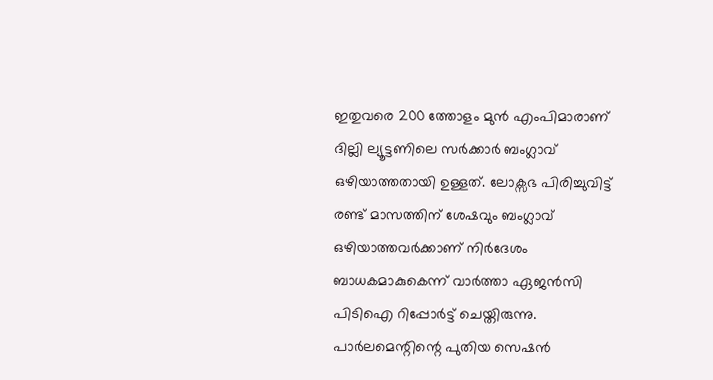ഇതുവരെ 200 ത്തോളം മുൻ എംപിമാരാണ് ദില്ലി ല്യൂട്ടണിലെ സർക്കാർ ബംഗ്ലാവ് ഒഴിയാത്തതായി ഉള്ളത്. ലോക്സഭ പിരിച്ചുവിട്ട് രണ്ട് മാസത്തിന് ശേഷവും ബംഗ്ലാവ് ഒഴിയാത്തവർക്കാണ് നിർദേശം ബാധകമാകുകെന്ന് വാർത്താ ഏജൻസി പിടിഐ റിപ്പോർട്ട് ചെയ്തിരുന്നു. പാർലമെന്റിന്റെ പുതിയ സെഷൻ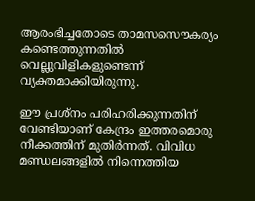ആരംഭിച്ചതോടെ താമസസൌകര്യം കണ്ടെത്തുന്നതിൽ വെല്ലുവിളികളുണ്ടെന്ന് വ്യക്തമാക്കിയിരുന്നു.

ഈ പ്രശ്നം പരിഹരിക്കുന്നതിന് വേണ്ടിയാണ് കേന്ദ്രം ഇത്തരമൊരു നീക്കത്തിന് മുതിർന്നത്. വിവിധ മണ്ഡലങ്ങളിൽ നിന്നെത്തിയ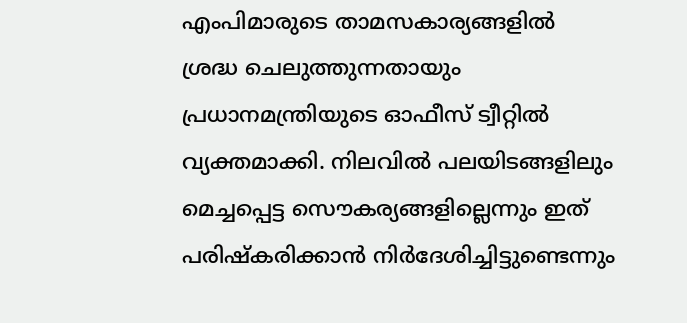എംപിമാരുടെ താമസകാര്യങ്ങളിൽ ശ്രദ്ധ ചെലുത്തുന്നതായും പ്രധാനമന്ത്രിയുടെ ഓഫീസ് ട്വീറ്റിൽ വ്യക്തമാക്കി. നിലവിൽ പലയിടങ്ങളിലും മെച്ചപ്പെട്ട സൌകര്യങ്ങളില്ലെന്നും ഇത് പരിഷ്കരിക്കാൻ നിർദേശിച്ചിട്ടുണ്ടെന്നും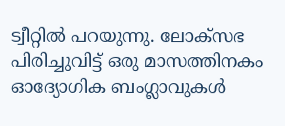ട്വീറ്റിൽ പറയുന്നു. ലോക്സഭ പിരിച്ചുവിട്ട് ഒരു മാസത്തിനകം ഓദ്യോഗിക ബംഗ്ലാവുകൾ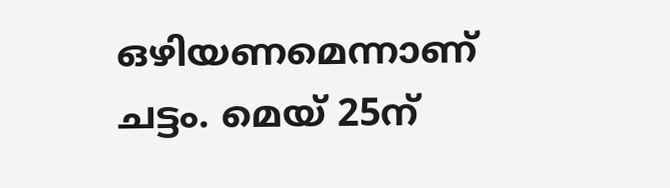ഒഴിയണമെന്നാണ് ചട്ടം. മെയ് 25ന്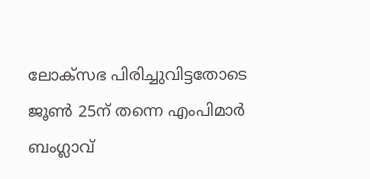ലോക്സഭ പിരിച്ചുവിട്ടതോടെ ജൂൺ 25ന് തന്നെ എംപിമാർ ബംഗ്ലാവ്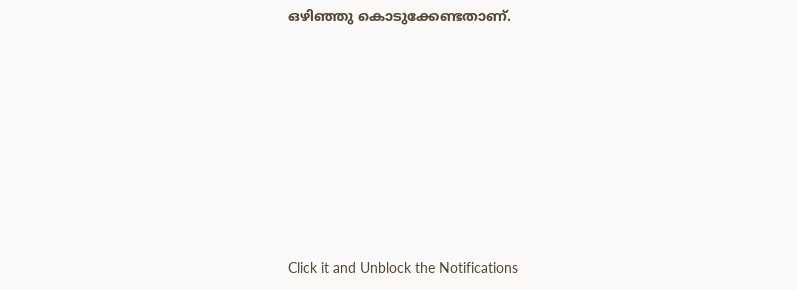ഒഴിഞ്ഞു കൊടുക്കേണ്ടതാണ്.












Click it and Unblock the Notifications